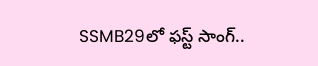SSMB29లో ఫస్ట్ సాంగ్..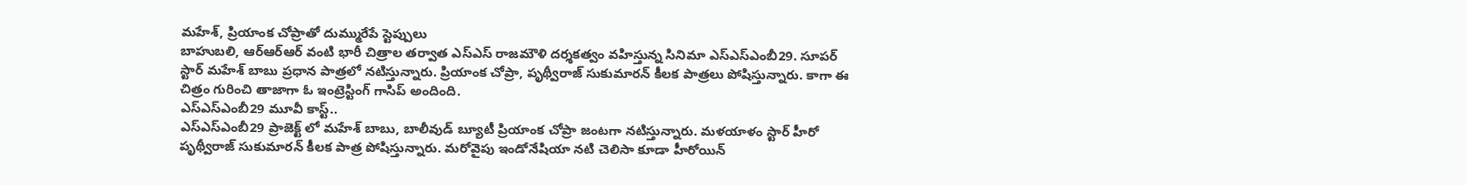మహేశ్, ప్రియాంక చోప్రాతో దుమ్మురేపే స్టెప్పులు
బాహుబలి, ఆర్ఆర్ఆర్ వంటి భారీ చిత్రాల తర్వాత ఎస్ఎస్ రాజమౌళి దర్శకత్వం వహిస్తున్న సినిమా ఎస్ఎస్ఎంబీ29. సూపర్ స్టార్ మహేశ్ బాబు ప్రధాన పాత్రలో నటిస్తున్నారు. ప్రియాంక చోప్రా, పృథ్వీరాజ్ సుకుమారన్ కీలక పాత్రలు పోషిస్తున్నారు. కాగా ఈ చిత్రం గురించి తాజాగా ఓ ఇంట్రెస్టింగ్ గాసిప్ అందింది.
ఎస్ఎస్ఎంబీ29 మూవీ కాస్ట్..
ఎస్ఎస్ఎంబీ29 ప్రాజెక్ట్ లో మహేశ్ బాబు, బాలీవుడ్ బ్యూటీ ప్రియాంక చోప్రా జంటగా నటిస్తున్నారు. మళయాళం స్టార్ హీరో పృథ్వీరాజ్ సుకుమారన్ కీలక పాత్ర పోషిస్తున్నారు. మరోవైపు ఇండోనేషియా నటి చెలిసా కూడా హీరోయిన్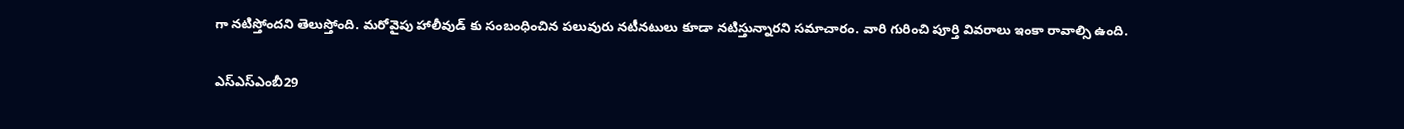గా నటిస్తోందని తెలుస్తోంది. మరోవైపు హాలీవుడ్ కు సంబంధించిన పలువురు నటీనటులు కూడా నటిస్తున్నారని సమాచారం. వారి గురించి పూర్తి వివరాలు ఇంకా రావాల్సి ఉంది.

ఎస్ఎస్ఎంబీ29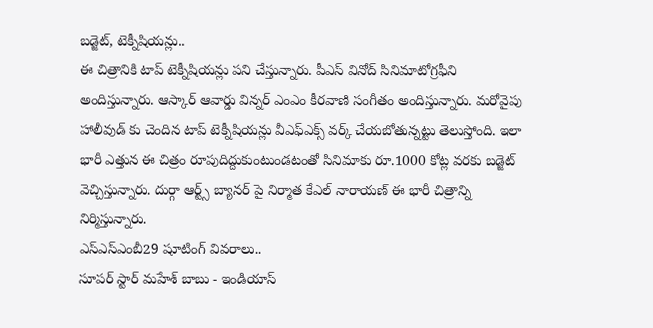బడ్జెట్, టెక్నీషియన్లు..
ఈ చిత్రానికి టాప్ టెక్నీషియన్లు పని చేస్తున్నారు. పీఎస్ వినోద్ సినిమాటోగ్రఫీని అందిస్తున్నారు. ఆస్కార్ ఆవార్డు విన్నర్ ఎంఎం కీరవాణి సంగీతం అందిస్తున్నారు. మరోవైపు హాలీవుడ్ కు చెందిన టాప్ టెక్నీషియన్లు వీఎఫ్ఎక్స్ వర్క్ చేయబోతున్నట్టు తెలుస్తోంది. ఇలా భారీ ఎత్తున ఈ చిత్రం రూపుదిద్దుకుంటుండటంతో సినిమాకు రూ.1000 కోట్ల వరకు బడ్జెట్ వెచ్చిస్తున్నారు. దుర్గా ఆర్ట్స్ బ్యానర్ పై నిర్మాత కేఎల్ నారాయణ్ ఈ భారీ చిత్రాన్ని నిర్మిస్తున్నారు.
ఎస్ఎస్ఎంబీ29 షూటింగ్ వివరాలు..
సూపర్ స్టార్ మహేశ్ బాబు - ఇండియాస్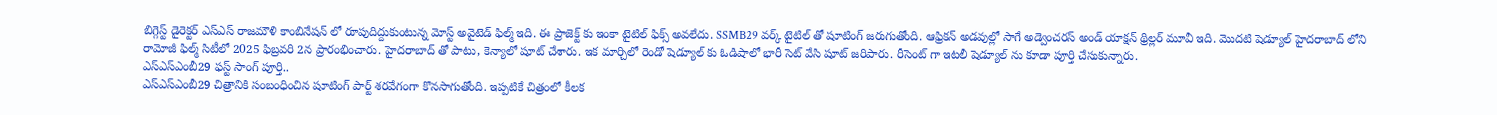బిగ్గెస్ట్ డైరెక్టర్ ఎస్ఎస్ రాజమౌళి కాంబినేషన్ లో రూపుదిద్దుకుంటున్న మోస్ట్ అవైటెడ్ ఫిల్మ్ ఇది. ఈ ప్రాజెక్ట్ కు ఇంకా టైటిల్ ఫిక్స్ అవలేదు. SSMB29 వర్క్ టైటిల్ తో షూటింగ్ జరుగుతోంది. ఆఫ్రికన్ అడవుల్లో సాగే అడ్వెంచరస్ అండ్ యాక్షన్ థ్రిల్లర్ మూవీ ఇది. మొదటి షెడ్యూల్ హైదరాబాద్ లోని రామోజీ ఫిల్మ్ సిటీలో 2025 ఫిబ్రవరి 2న ప్రారంభించారు. హైదరాబాద్ తో పాటు, కెన్యాలో షూట్ చేశారు. ఇక మార్చిలో రెండో షెడ్యూల్ కు ఓడిషాలో భారీ సెట్ వేసి షూట్ జరిపారు. రీసెంట్ గా ఇటలీ షెడ్యూల్ ను కూడా పూర్తి చేసుకున్నారు.
ఎస్ఎస్ఎంబీ29 ఫస్ట్ సాంగ్ పూర్తి..
ఎస్ఎస్ఎంబీ29 చిత్రానికి సంబంధించిన షూటింగ్ పార్ట్ శరవేగంగా కొనసాగుతోంది. ఇప్పటికే చిత్రంలో కీలక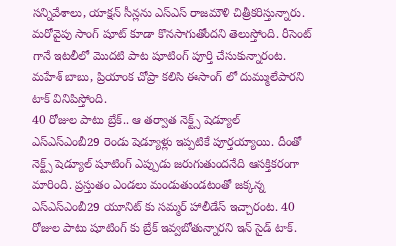సన్నివేశాలు, యాక్షన్ సీన్లను ఎస్ఎస్ రాజమౌళి చిత్రీకరిస్తున్నారు. మరోవైపు సాంగ్ షూట్ కూడా కొనసాగుతోందని తెలుస్తోంది. రీసెంట్ గానే ఇటలీలో మొదటి పాట షూటింగ్ పూర్తి చేసుకున్నారంట. మహేశ్ బాబు, ప్రియాంక చోప్రా కలిసి ఈసాంగ్ లో దుమ్ములేపారని టాక్ వినిపిస్తోంది.
40 రోజుల పాటు బ్రేక్.. ఆ తర్వాత నెక్ట్స్ షెడ్యూల్
ఎస్ఎస్ఎంబీ29 రెండు షెడ్యూళ్లు ఇప్పటికే పూర్తయ్యాయి. దీంతో నెక్ట్స్ షెడ్యూల్ షూటింగ్ ఎప్పుడు జరుగుతుందనేది ఆసక్తికరంగా మారింది. ప్రస్తుతం ఎండలు మండుతుండటంతో జక్కన్న ఎస్ఎస్ఎంబీ29 యూనిట్ కు సమ్మర్ హాలీడేస్ ఇచ్చారంట. 40 రోజుల పాటు షూటింగ్ కు బ్రేక్ ఇవ్వబోతున్నారని ఇన్ సైడ్ టాక్.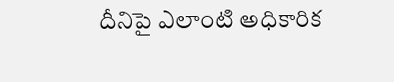దీనిపై ఎలాంటి అధికారిక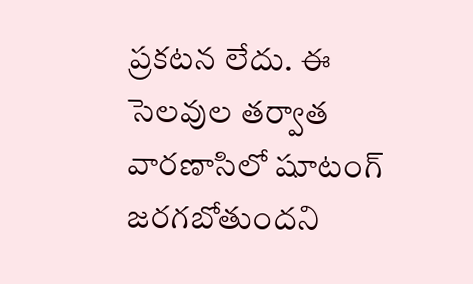ప్రకటన లేదు. ఈ సెలవుల తర్వాత వారణాసిలో షూటంగ్ జరగబోతుందని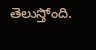తెలుస్తోంది.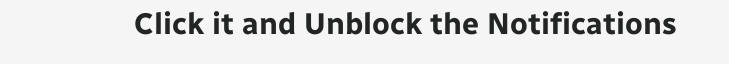Click it and Unblock the Notifications